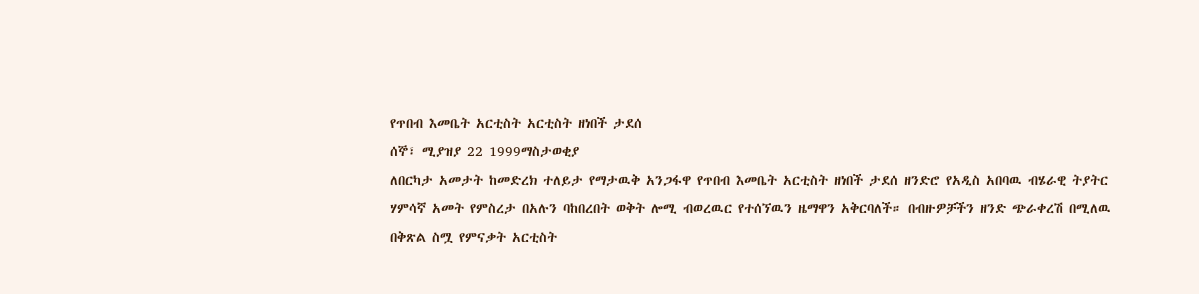የጥበብ እመቤት አርቲስት አርቲስት ዘነበች ታደሰ
ሰኞ፣ ሚያዝያ 22 1999ማስታወቂያ
ለበርካታ አመታት ከመድረክ ተለይታ የማታዉቅ አንጋፋዋ የጥበብ እመቤት አርቲስት ዘነበች ታደሰ ዘንድሮ የአዲስ አበባዉ ብሄራዊ ትያትር ሃምሳኛ አመት የምስረታ በአሉን ባከበረበት ወቅት ሎሚ ብወረዉር የተሰኘዉን ዜማዋን አቅርባለች። በብዙዎቻችን ዘንድ ጭራቀረሽ በሚለዉ በቅጽል ስሟ የምናቃት አርቲስት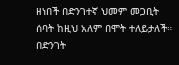ዘነበች በድንገተኛ ህመም መጋቢት ሰባት ከዚህ አለም በሞት ተለይታለች። በድንገት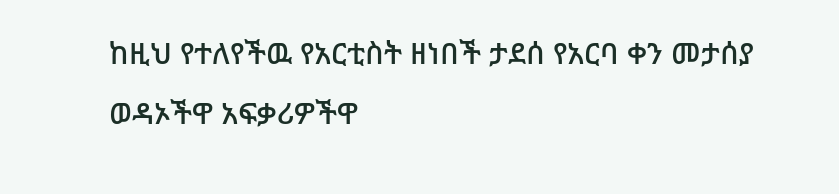ከዚህ የተለየችዉ የአርቲስት ዘነበች ታደሰ የአርባ ቀን መታሰያ ወዳኦችዋ አፍቃሪዎችዋ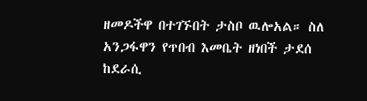ዘመዶችዋ በተገኙበት ታስቦ ዉሎአል። ስለ አንጋፋዋን የጥበብ እመቤት ዘነበች ታደሰ ከደራሲ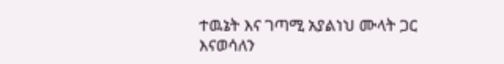ተዉኔት እና ገጣሚ አያልነህ ሙላት ጋር እናወሳለን